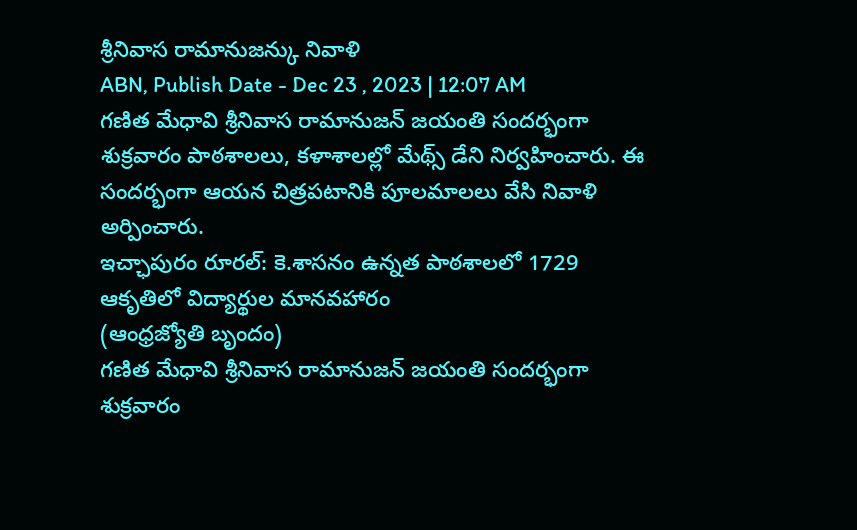శ్రీనివాస రామానుజన్కు నివాళి
ABN, Publish Date - Dec 23 , 2023 | 12:07 AM
గణిత మేధావి శ్రీనివాస రామానుజన్ జయంతి సందర్భంగా శుక్రవారం పాఠశాలలు, కళాశాలల్లో మేథ్స్ డేని నిర్వహించారు. ఈ సందర్భంగా ఆయన చిత్రపటానికి పూలమాలలు వేసి నివాళి అర్పించారు.
ఇచ్ఛాపురం రూరల్: కె.శాసనం ఉన్నత పాఠశాలలో 1729 ఆకృతిలో విద్యార్థుల మానవహారం
(ఆంధ్రజ్యోతి బృందం)
గణిత మేధావి శ్రీనివాస రామానుజన్ జయంతి సందర్భంగా శుక్రవారం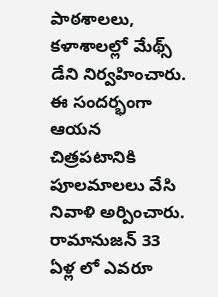పాఠశాలలు, కళాశాలల్లో మేథ్స్ డేని నిర్వహించారు. ఈ సందర్భంగా ఆయన చిత్రపటానికి పూలమాలలు వేసి నివాళి అర్పించారు. రామానుజన్ 33 ఏళ్ల లో ఎవరూ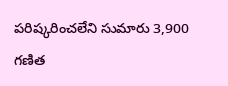పరిష్కరించలేని సుమారు 3,900 గణిత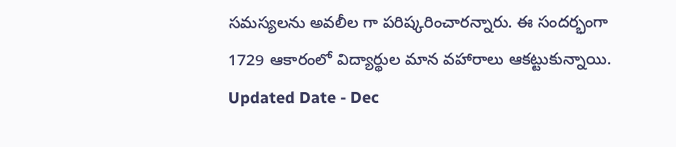సమస్యలను అవలీల గా పరిష్కరించారన్నారు. ఈ సందర్భంగా 1729 ఆకారంలో విద్యార్థుల మాన వహారాలు ఆకట్టుకున్నాయి.
Updated Date - Dec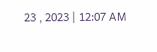23 , 2023 | 12:07 AM